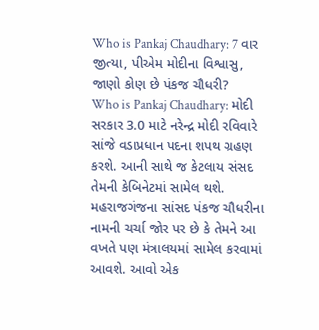Who is Pankaj Chaudhary: 7 વાર જીત્યા, પીએમ મોદીના વિશ્વાસુ, જાણો કોણ છે પંકજ ચૌધરી?
Who is Pankaj Chaudhary: મોદી સરકાર 3.0 માટે નરેન્દ્ર મોદી રવિવારે સાંજે વડાપ્રધાન પદના શપથ ગ્રહણ કરશે. આની સાથે જ કેટલાય સંસદ તેમની કેબિનેટમાં સામેલ થશે. મહરાજગંજના સાંસદ પંકજ ચૌધરીના નામની ચર્ચા જોર પર છે કે તેમને આ વખતે પણ મંત્રાલયમાં સામેલ કરવામાં આવશે. આવો એક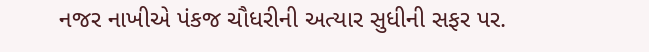નજર નાખીએ પંકજ ચૌધરીની અત્યાર સુધીની સફર પર.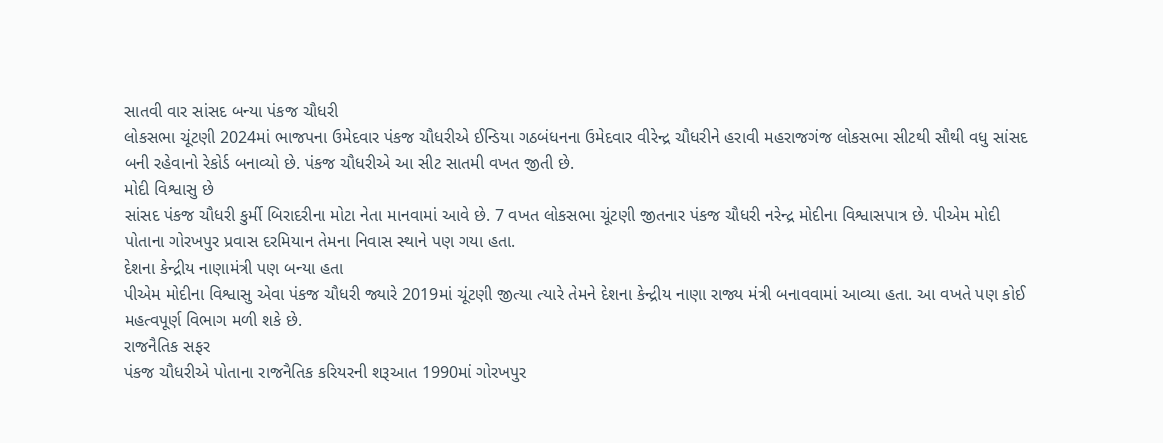સાતવી વાર સાંસદ બન્યા પંકજ ચૌધરી
લોકસભા ચૂંટણી 2024માં ભાજપના ઉમેદવાર પંકજ ચૌધરીએ ઈન્ડિયા ગઠબંધનના ઉમેદવાર વીરેન્દ્ર ચૌધરીને હરાવી મહરાજગંજ લોકસભા સીટથી સૌથી વધુ સાંસદ બની રહેવાનો રેકોર્ડ બનાવ્યો છે. પંકજ ચૌધરીએ આ સીટ સાતમી વખત જીતી છે.
મોદી વિશ્વાસુ છે
સાંસદ પંકજ ચૌધરી કુર્મી બિરાદરીના મોટા નેતા માનવામાં આવે છે. 7 વખત લોકસભા ચૂંટણી જીતનાર પંકજ ચૌધરી નરેન્દ્ર મોદીના વિશ્વાસપાત્ર છે. પીએમ મોદી પોતાના ગોરખપુર પ્રવાસ દરમિયાન તેમના નિવાસ સ્થાને પણ ગયા હતા.
દેશના કેન્દ્રીય નાણામંત્રી પણ બન્યા હતા
પીએમ મોદીના વિશ્વાસુ એવા પંકજ ચૌધરી જ્યારે 2019માં ચૂંટણી જીત્યા ત્યારે તેમને દેશના કેન્દ્રીય નાણા રાજ્ય મંત્રી બનાવવામાં આવ્યા હતા. આ વખતે પણ કોઈ મહત્વપૂર્ણ વિભાગ મળી શકે છે.
રાજનૈતિક સફર
પંકજ ચૌધરીએ પોતાના રાજનૈતિક કરિયરની શરૂઆત 1990માં ગોરખપુર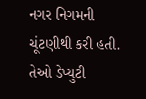નગર નિગમની ચૂંટણીથી કરી હતી. તેઓ ડેપ્યુટી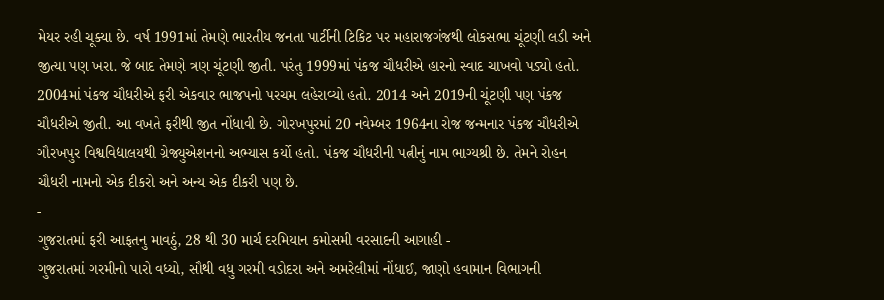મેયર રહી ચૂક્યા છે. વર્ષ 1991માં તેમણે ભારતીય જનતા પાર્ટીની ટિકિટ પર મહારાજગંજથી લોકસભા ચૂંટણી લડી અને જીત્યા પણ ખરા. જે બાદ તેમણે ત્રણ ચૂંટણી જીતી. પરંતુ 1999માં પંકજ ચૌધરીએ હારનો સ્વાદ ચાખવો પડ્યો હતો. 2004માં પંકજ ચૌધરીએ ફરી એકવાર ભાજપનો પરચમ લહેરાવ્યો હતો. 2014 અને 2019ની ચૂંટણી પણ પંકજ ચૌધરીએ જીતી. આ વખતે ફરીથી જીત નોંધાવી છે. ગોરખપુરમાં 20 નવેમ્બર 1964ના રોજ જન્મનાર પંકજ ચૌધરીએ ગૌરખપુર વિશ્વવિદ્યાલયથી ગ્રેજ્યુએશનનો અભ્યાસ કર્યો હતો. પંકજ ચૌધરીની પત્નીનું નામ ભાગ્યશ્રી છે. તેમને રોહન ચૌધરી નામનો એક દીકરો અને અન્ય એક દીકરી પણ છે.
-
ગુજરાતમાં ફરી આફતનુ માવઠું, 28 થી 30 માર્ચ દરમિયાન કમોસમી વરસાદની આગાહી -
ગુજરાતમાં ગરમીનો પારો વધ્યો, સૌથી વધુ ગરમી વડોદરા અને અમરેલીમાં નોંધાઈ, જાણો હવામાન વિભાગની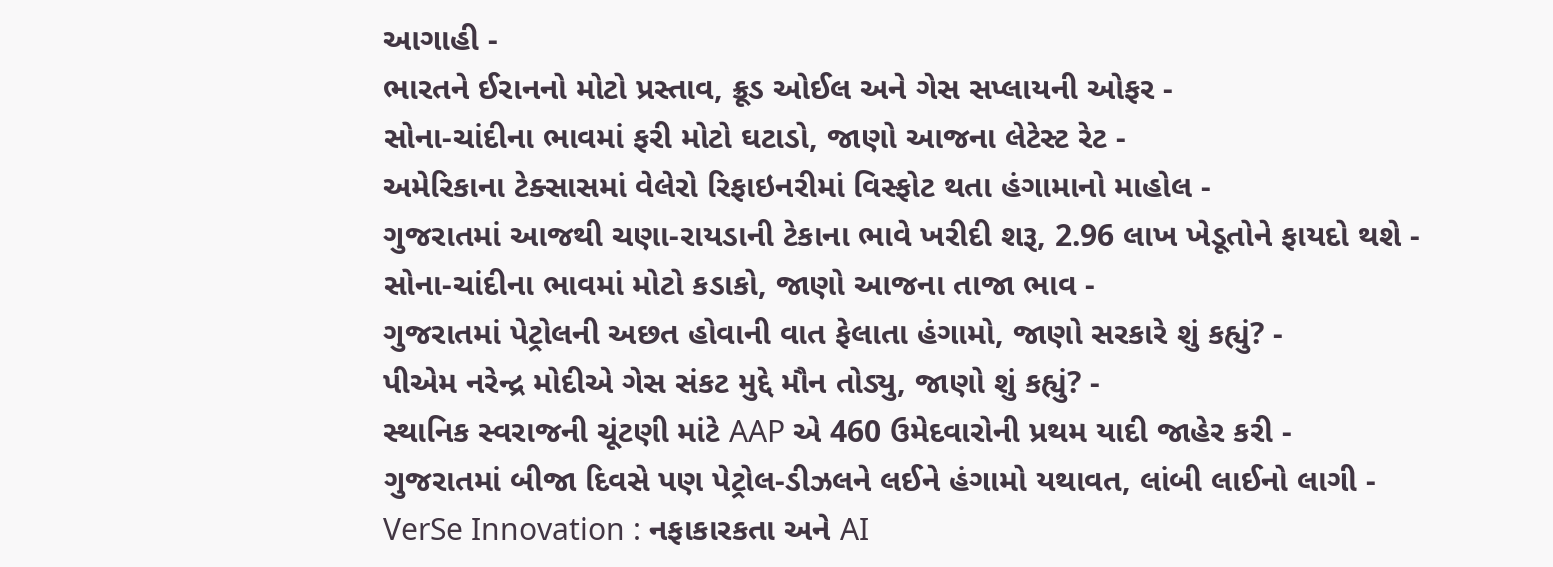આગાહી -
ભારતને ઈરાનનો મોટો પ્રસ્તાવ, ક્રૂડ ઓઈલ અને ગેસ સપ્લાયની ઓફર -
સોના-ચાંદીના ભાવમાં ફરી મોટો ઘટાડો, જાણો આજના લેટેસ્ટ રેટ -
અમેરિકાના ટેક્સાસમાં વેલેરો રિફાઇનરીમાં વિસ્ફોટ થતા હંગામાનો માહોલ -
ગુજરાતમાં આજથી ચણા-રાયડાની ટેકાના ભાવે ખરીદી શરૂ, 2.96 લાખ ખેડૂતોને ફાયદો થશે -
સોના-ચાંદીના ભાવમાં મોટો કડાકો, જાણો આજના તાજા ભાવ -
ગુજરાતમાં પેટ્રોલની અછત હોવાની વાત ફેલાતા હંગામો, જાણો સરકારે શું કહ્યું? -
પીએમ નરેન્દ્ર મોદીએ ગેસ સંકટ મુદ્દે મૌન તોડ્યુ, જાણો શું કહ્યું? -
સ્થાનિક સ્વરાજની ચૂંટણી માંટે AAP એ 460 ઉમેદવારોની પ્રથમ યાદી જાહેર કરી -
ગુજરાતમાં બીજા દિવસે પણ પેટ્રોલ-ડીઝલને લઈને હંગામો યથાવત, લાંબી લાઈનો લાગી -
VerSe Innovation : નફાકારકતા અને AI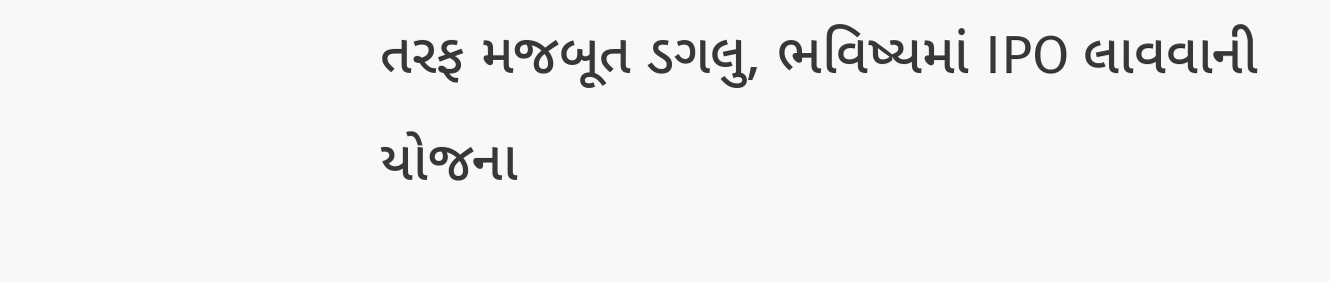તરફ મજબૂત ડગલુ, ભવિષ્યમાં IPO લાવવાની યોજના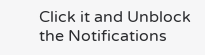Click it and Unblock the Notifications